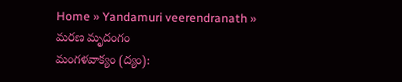Home » Yandamuri veerendranath » మరణ మృదంగం
మంగళవాక్యం (ద్యం):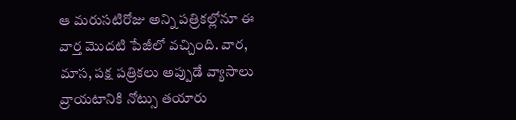ఆ మరుసటిరోజు అన్ని పత్రికల్లోనూ ఈ వార్త మొదటి పేజీలో వచ్చింది. వార, మాస, పక్ష పత్రికలు అప్పుడే వ్యాసాలు వ్రాయటానికి నోట్సు తయారు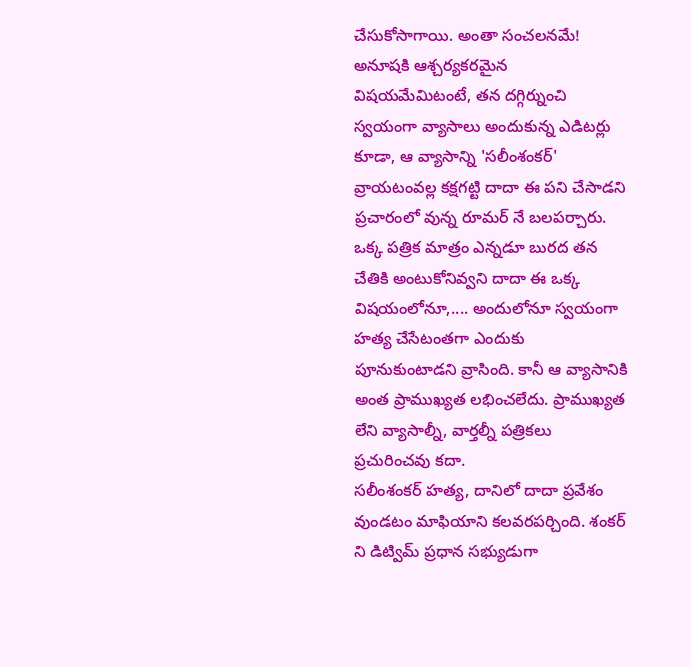చేసుకోసాగాయి. అంతా సంచలనమే!
అనూషకి ఆశ్చర్యకరమైన విషయమేమిటంటే, తన దగ్గిర్నుంచి స్వయంగా వ్యాసాలు అందుకున్న ఎడిటర్లు కూడా, ఆ వ్యాసాన్ని 'సలీంశంకర్' వ్రాయటంవల్ల కక్షగట్టి దాదా ఈ పని చేసాడని ప్రచారంలో వున్న రూమర్ నే బలపర్చారు. ఒక్క పత్రిక మాత్రం ఎన్నడూ బురద తన చేతికి అంటుకోనివ్వని దాదా ఈ ఒక్క విషయంలోనూ,.... అందులోనూ స్వయంగా హత్య చేసేటంతగా ఎందుకు పూనుకుంటాడని వ్రాసింది. కానీ ఆ వ్యాసానికి అంత ప్రాముఖ్యత లభించలేదు. ప్రాముఖ్యత లేని వ్యాసాల్నీ, వార్తల్నీ పత్రికలు ప్రచురించవు కదా.
సలీంశంకర్ హత్య, దానిలో దాదా ప్రవేశం వుండటం మాఫియాని కలవరపర్చింది. శంకర్ ని డిట్విమ్ ప్రధాన సభ్యుడుగా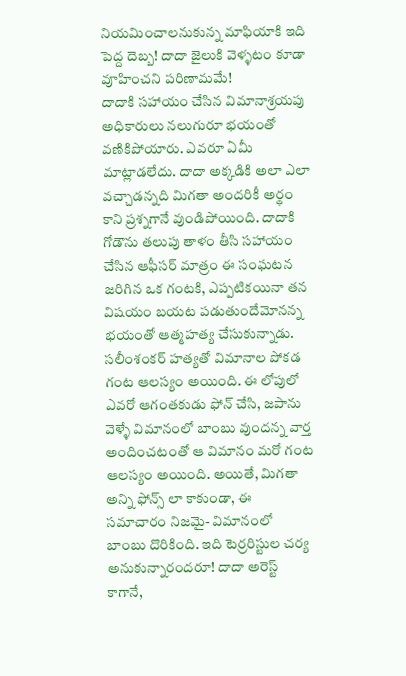నియమించాలనుకున్న మాఫియాకి ఇది పెద్ద దెబ్బ! దాదా జైలుకి వెళ్ళటం కూడా వూహించని పరిణామమే!
దాదాకి సహాయం చేసిన విమానాశ్రయపు అధికారులు నలుగురూ భయంతో వణికిపోయారు. ఎవరూ ఏమీ మాట్లాడలేదు. దాదా అక్కడికి అలా ఎలా వచ్చాడన్నది మిగతా అందరికీ అర్థం కాని ప్రశ్నగానే వుండిపోయింది. దాదాకి గోడౌను తలుపు తాళం తీసి సహాయం చేసిన ఆఫీసర్ మాత్రం ఈ సంఘటన జరిగిన ఒక గంటకి, ఎప్పటికయినా తన విషయం బయట పడుతుందేమోనన్న భయంతో ఆత్మహత్య చేసుకున్నాడు.
సలీంశంకర్ హత్యతో విమానాల పోకడ గంట ఆలస్యం అయింది. ఈ లోపులో ఎవరో ఆగంతకుడు ఫోన్ చేసి, జపాను వెళ్ళే విమానంలో బాంబు వుందన్న వార్త అందించటంతో ఆ విమానం మరో గంట ఆలస్యం అయింది. అయితే, మిగతా అన్ని ఫోన్స్ లా కాకుండా, ఈ సమాచారం నిజమై- విమానంలో బాంబు దొరికింది. ఇది టెర్రరిస్టుల చర్య అనుకున్నారందరూ! దాదా అరెస్ట్ కాగానే,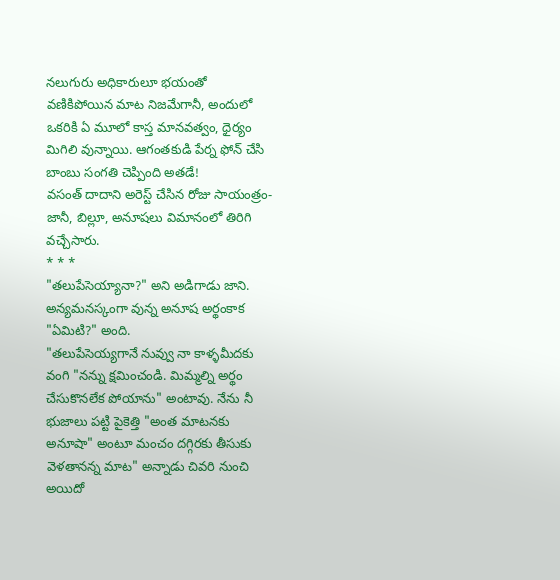నలుగురు అధికారులూ భయంతో వణికిపోయిన మాట నిజమేగానీ, అందులో ఒకరికి ఏ మూలో కాస్త మానవత్వం, ధైర్యం మిగిలి వున్నాయి. ఆగంతకుడి పేర్న ఫోన్ చేసి బాంబు సంగతి చెప్పింది అతడే!
వసంత్ దాదాని అరెస్ట్ చేసిన రోజు సాయంత్రం- జానీ, బిల్లూ, అనూషలు విమానంలో తిరిగి వచ్చేసారు.
* * *
"తలుపేసెయ్యానా?" అని అడిగాడు జాని.
అన్యమనస్కంగా వున్న అనూష అర్థంకాక "ఏమిటి?" అంది.
"తలుపేసెయ్యగానే నువ్వు నా కాళ్ళమీదకు వంగి "నన్ను క్షమించండి. మిమ్మల్ని అర్థం చేసుకొనలేక పోయాను" అంటావు. నేను నీ భుజాలు పట్టి పైకెత్తి "అంత మాటనకు అనూషా" అంటూ మంచం దగ్గిరకు తీసుకు వెళతానన్న మాట" అన్నాడు చివరి నుంచి అయిదో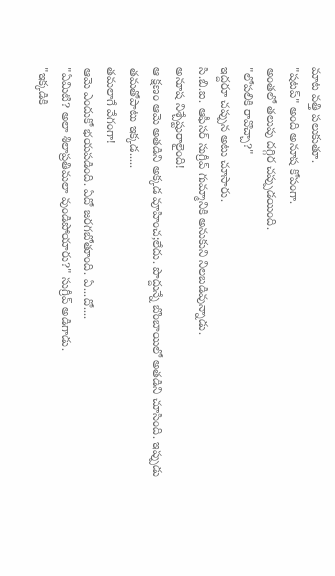మాట వత్తి పలుకుతూ.
"షటప్" అంది అనూష కోపంగా.
అంతలో తలుపు దగ్గిర చప్పుడయింది.
"లోపలికి రావొచ్చా?"
ఇద్దరూ చప్పున అటు చూసారు.
సి.బి.ఐ. ఆఫీసర్ సుగ్రీవ్ గుమ్మానికి అనుకుని నిలబడివున్నాడు.
అనూష నిశ్చేష్టురాలైంది!
ఆ క్షణం ఆమె అతడిని అక్కడ వూహించ;లేదు. పొద్దున్నే బొంబాయిలో అతడిని చూసింది. ఇప్పుడు తమతోపాటు ఇక్కడ.....
తమలాగే వేగంగా!
ఆమె ఎందుకో భయపడింది. ఏదో జరగబోతూంది. ఏ...దో....
"ఏమిటి? అలా శిలాప్రతిమలా వుండిపోయారు?" సుగ్రీవ్ అడిగాడు.
"ఇక్కడికి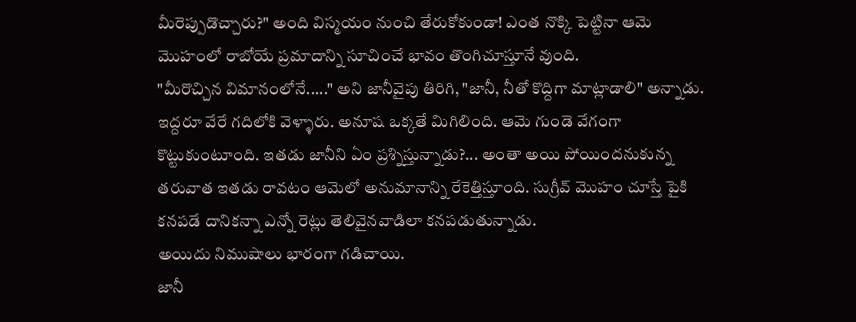మీరెప్పుడొచ్చారు?" అంది విస్మయం నుంచి తేరుకోకుండా! ఎంత నొక్కి పెట్టినా ఆమె మొహంలో రాబోయే ప్రమాదాన్ని సూచించే భావం తొంగిచూస్తూనే వుంది.
"మీరొచ్చిన విమానంలోనే....." అని జానీవైపు తిరిగి, "జానీ, నీతో కొద్దిగా మాట్లాడాలి" అన్నాడు.
ఇద్దరూ వేరే గదిలోకి వెళ్ళారు. అనూష ఒక్కతే మిగిలింది. ఆమె గుండె వేగంగా కొట్టుకుంటూంది. ఇతడు జానీని ఏం ప్రశ్నిస్తున్నాడు?... అంతా అయి పోయిందనుకున్న తరువాత ఇతడు రావటం ఆమెలో అనుమానాన్ని రేకెత్తిస్తూంది. సుగ్రీవ్ మొహం చూస్తే పైకి కనపడే దానికన్నా ఎన్నో రెట్లు తెలివైనవాడిలా కనపడుతున్నాడు.
అయిదు నిముషాలు భారంగా గడిచాయి.
జానీ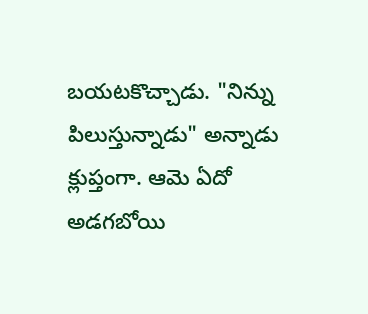బయటకొచ్చాడు. "నిన్ను పిలుస్తున్నాడు" అన్నాడు క్లుప్తంగా. ఆమె ఏదో అడగబోయి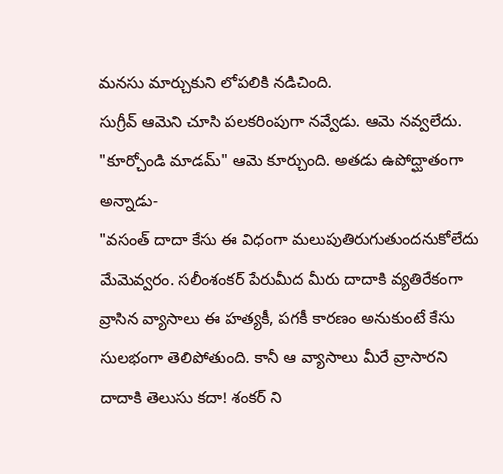మనసు మార్చుకుని లోపలికి నడిచింది.
సుగ్రీవ్ ఆమెని చూసి పలకరింపుగా నవ్వేడు. ఆమె నవ్వలేదు.
"కూర్చోండి మాడమ్" ఆమె కూర్చుంది. అతడు ఉపోద్ఘాతంగా అన్నాడు-
"వసంత్ దాదా కేసు ఈ విధంగా మలుపుతిరుగుతుందనుకోలేదు మేమెవ్వరం. సలీంశంకర్ పేరుమీద మీరు దాదాకి వ్యతిరేకంగా వ్రాసిన వ్యాసాలు ఈ హత్యకీ, పగకీ కారణం అనుకుంటే కేసు సులభంగా తెలిపోతుంది. కానీ ఆ వ్యాసాలు మీరే వ్రాసారని దాదాకి తెలుసు కదా! శంకర్ ని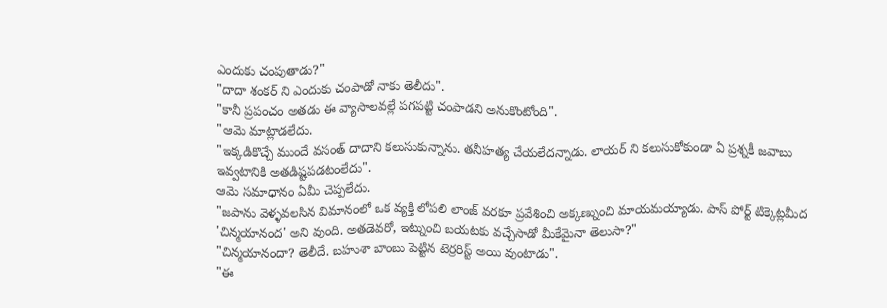ఎందుకు చంపుతాడు?"
"దాదా శంకర్ ని ఎందుకు చంపాడో నాకు తెలీదు".
"కానీ ప్రపంచం అతడు ఈ వ్యాసాలవల్లే పగపట్టి చంపాడని అనుకొంటోంది".
"ఆమె మాట్లాడలేదు.
"ఇక్కడికొచ్చే ముందే వసంత్ దాదాని కలుసుకున్నాను. తనీహత్య చేయలేదన్నాడు. లాయర్ ని కలుసుకోకుండా ఏ ప్రశ్నకీ జవాబు ఇవ్వటానికి అతడిష్టపడటంలేదు".
ఆమె సమాధానం ఏమీ చెప్పలేదు.
"జపాను వెళ్ళవలసిన విమానంలో ఒక వ్యక్తి లోపలి లాంజ్ వరకూ ప్రవేశించి అక్కణ్నుంచి మాయమయ్యాడు. పాస్ పోర్ట్ టిక్కెట్లమీద 'చిన్మయానంద' అని వుంది. అతడెవరో, ఇట్నుంచి బయటకు వచ్చేసాడో మీకేమైనా తెలుసా?"
"చిన్మయానందా? తెలీదే. బహుశా బాంబు పెట్టిన టెర్రరిస్ట్ అయి వుంటాడు".
"ఈ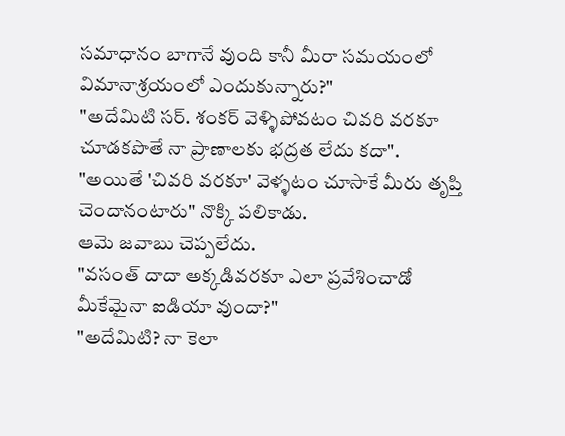సమాధానం బాగానే వుంది కానీ మీరా సమయంలో విమానాశ్రయంలో ఎందుకున్నారు?"
"అదేమిటి సర్. శంకర్ వెళ్ళిపోవటం చివరి వరకూ చూడకపొతే నా ప్రాణాలకు భద్రత లేదు కదా".
"అయితే 'చివరి వరకూ' వెళ్ళటం చూసాకే మీరు తృప్తి చెందానంటారు" నొక్కి పలికాడు.
ఆమె జవాబు చెప్పలేదు.
"వసంత్ దాదా అక్కడివరకూ ఎలా ప్రవేశించాడో మీకేమైనా ఐడియా వుందా?"
"అదేమిటి? నా కెలా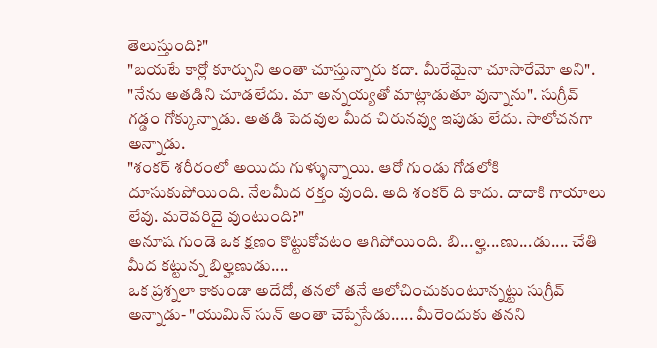తెలుస్తుంది?"
"బయటే కార్లో కూర్చుని అంతా చూస్తున్నారు కదా. మీరేమైనా చూసారేమో అని".
"నేను అతడిని చూడలేదు. మా అన్నయ్యతో మాట్లాడుతూ వున్నాను". సుగ్రీవ్ గడ్డం గోక్కున్నాడు. అతడి పెదవుల మీద చిరునవ్వు ఇపుడు లేదు. సాలోచనగా అన్నాడు.
"శంకర్ శరీరంలో అయిదు గుళ్ళున్నాయి. ఆరో గుండు గోడలోకి దూసుకుపోయింది. నేలమీద రక్తం వుంది. అది శంకర్ ది కాదు. దాదాకి గాయాలు లేవు. మరెవరిదై వుంటుంది?"
అనూష గుండె ఒక క్షణం కొట్టుకోవటం ఆగిపోయింది. బి...ల్హ...ణు...డు.... చేతి మీద కట్టున్న బిల్హణుడు....
ఒక ప్రశ్నలా కాకుండా అదేదో, తనలో తనే ఆలోచించుకుంటూన్నట్టు సుగ్రీవ్ అన్నాడు- "యుమిన్ సున్ అంతా చెప్పేసేడు..... మీరెందుకు తనని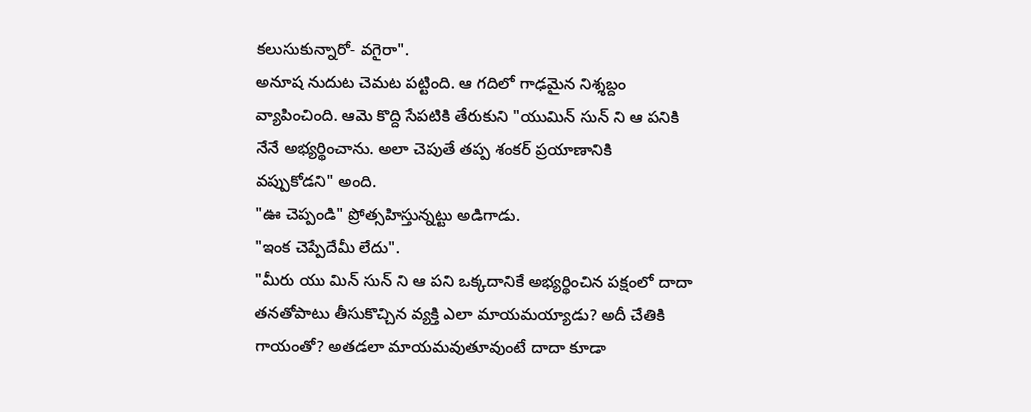కలుసుకున్నారో- వగైరా".
అనూష నుదుట చెమట పట్టింది. ఆ గదిలో గాఢమైన నిశ్శబ్దం వ్యాపించింది. ఆమె కొద్ది సేపటికి తేరుకుని "యుమిన్ సున్ ని ఆ పనికి నేనే అభ్యర్థించాను. అలా చెపుతే తప్ప శంకర్ ప్రయాణానికి వప్పుకోడని" అంది.
"ఊ చెప్పండి" ప్రోత్సహిస్తున్నట్టు అడిగాడు.
"ఇంక చెప్పేదేమీ లేదు".
"మీరు యు మిన్ సున్ ని ఆ పని ఒక్కదానికే అభ్యర్థించిన పక్షంలో దాదా తనతోపాటు తీసుకొచ్చిన వ్యక్తి ఎలా మాయమయ్యాడు? అదీ చేతికి గాయంతో? అతడలా మాయమవుతూవుంటే దాదా కూడా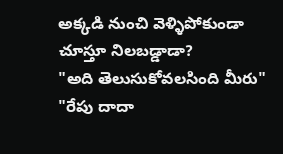అక్కడి నుంచి వెళ్ళిపోకుండా చూస్తూ నిలబడ్డాడా?
"అది తెలుసుకోవలసింది మీరు"
"రేపు దాదా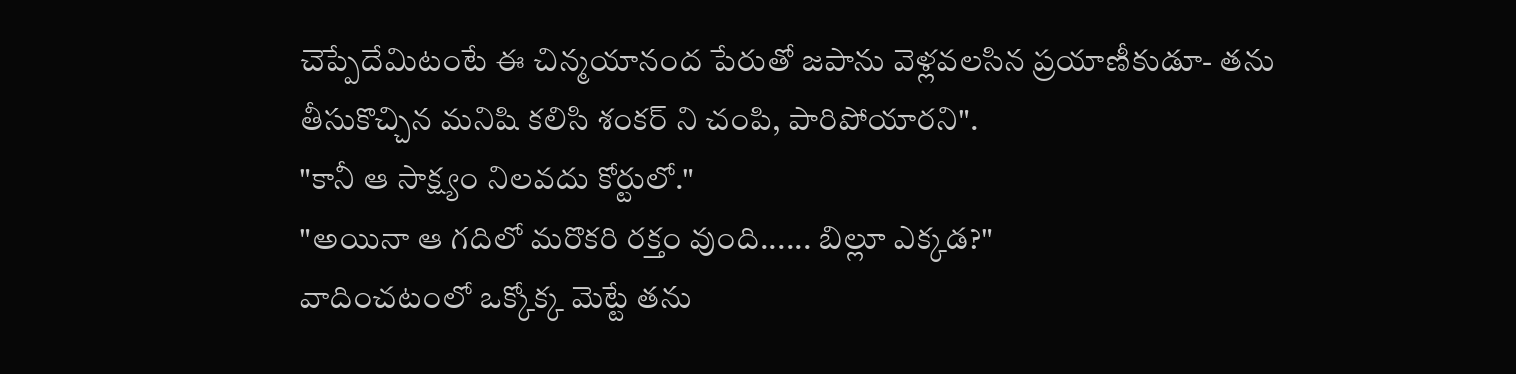చెప్పేదేమిటంటే ఈ చిన్మయానంద పేరుతో జపాను వెళ్లవలసిన ప్రయాణీకుడూ- తను తీసుకొచ్చిన మనిషి కలిసి శంకర్ ని చంపి, పారిపోయారని".
"కానీ ఆ సాక్ష్యం నిలవదు కోర్టులో."
"అయినా ఆ గదిలో మరొకరి రక్తం వుంది...... బిల్లూ ఎక్కడ?"
వాదించటంలో ఒక్కోక్క మెట్టే తను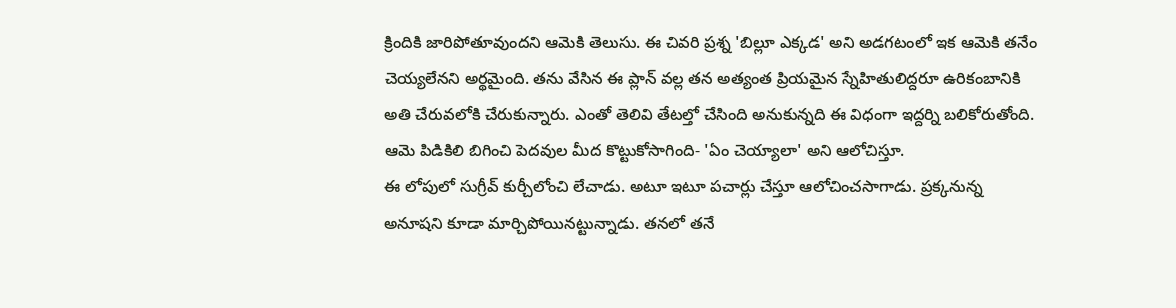క్రిందికి జారిపోతూవుందని ఆమెకి తెలుసు. ఈ చివరి ప్రశ్న 'బిల్లూ ఎక్కడ' అని అడగటంలో ఇక ఆమెకి తనేం చెయ్యలేనని అర్థమైంది. తను వేసిన ఈ ప్లాన్ వల్ల తన అత్యంత ప్రియమైన స్నేహితులిద్దరూ ఉరికంబానికి అతి చేరువలోకి చేరుకున్నారు. ఎంతో తెలివి తేటల్తో చేసింది అనుకున్నది ఈ విధంగా ఇద్దర్ని బలికోరుతోంది. ఆమె పిడికిలి బిగించి పెదవుల మీద కొట్టుకోసాగింది- 'ఏం చెయ్యాలా' అని ఆలోచిస్తూ.
ఈ లోపులో సుగ్రీవ్ కుర్చీలోంచి లేచాడు. అటూ ఇటూ పచార్లు చేస్తూ ఆలోచించసాగాడు. ప్రక్కనున్న అనూషని కూడా మార్చిపోయినట్టున్నాడు. తనలో తనే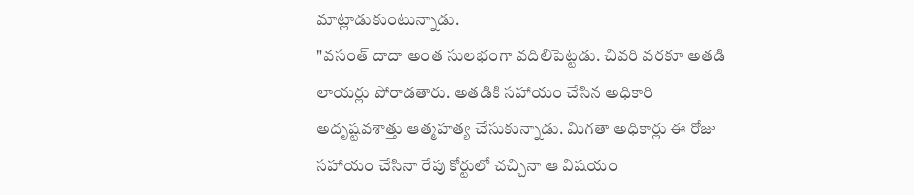మాట్లాడుకుంటున్నాడు.
"వసంత్ దాదా అంత సులభంగా వదిలిపెట్టడు. చివరి వరకూ అతడి లాయర్లు పోరాడతారు. అతడికి సహాయం చేసిన అధికారి అదృష్టవశాత్తు ఆత్మహత్య చేసుకున్నాడు. మిగతా అధికార్లు ఈ రోజు సహాయం చేసినా రేపు కోర్టులో చచ్చినా ఆ విషయం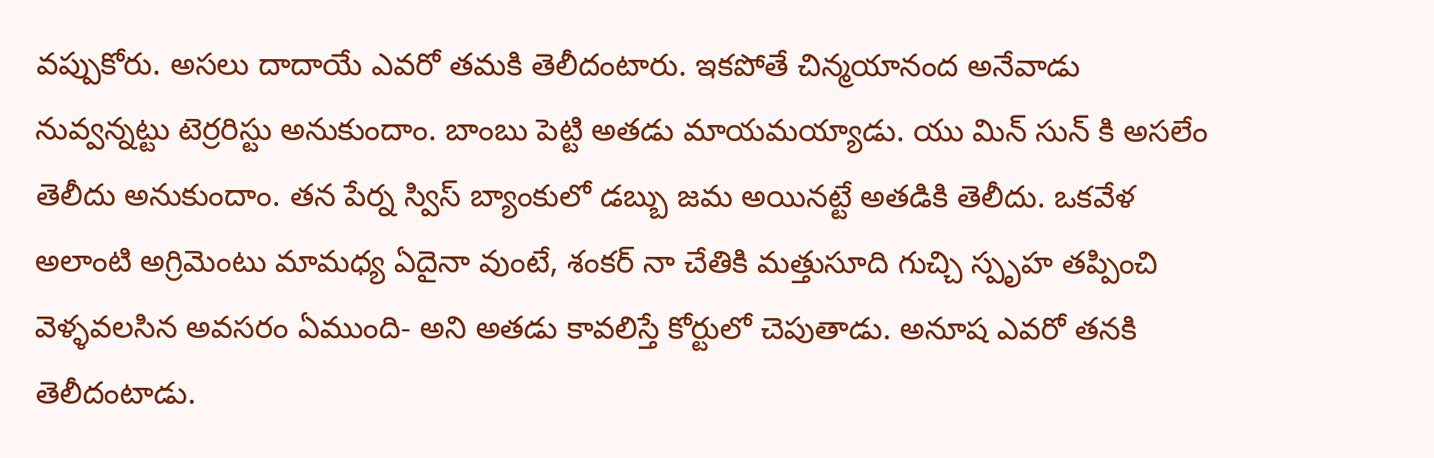వప్పుకోరు. అసలు దాదాయే ఎవరో తమకి తెలీదంటారు. ఇకపోతే చిన్మయానంద అనేవాడు నువ్వన్నట్టు టెర్రరిస్టు అనుకుందాం. బాంబు పెట్టి అతడు మాయమయ్యాడు. యు మిన్ సున్ కి అసలేం తెలీదు అనుకుందాం. తన పేర్న స్విస్ బ్యాంకులో డబ్బు జమ అయినట్టే అతడికి తెలీదు. ఒకవేళ అలాంటి అగ్రిమెంటు మామధ్య ఏదైనా వుంటే, శంకర్ నా చేతికి మత్తుసూది గుచ్చి స్పృహ తప్పించి వెళ్ళవలసిన అవసరం ఏముంది- అని అతడు కావలిస్తే కోర్టులో చెపుతాడు. అనూష ఎవరో తనకి తెలీదంటాడు.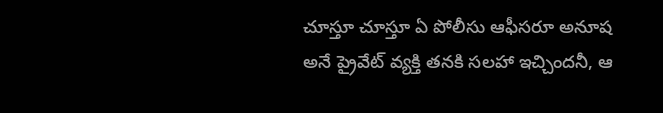చూస్తూ చూస్తూ ఏ పోలీసు ఆఫీసరూ అనూష అనే ప్రైవేట్ వ్యక్తి తనకి సలహా ఇచ్చిందనీ, ఆ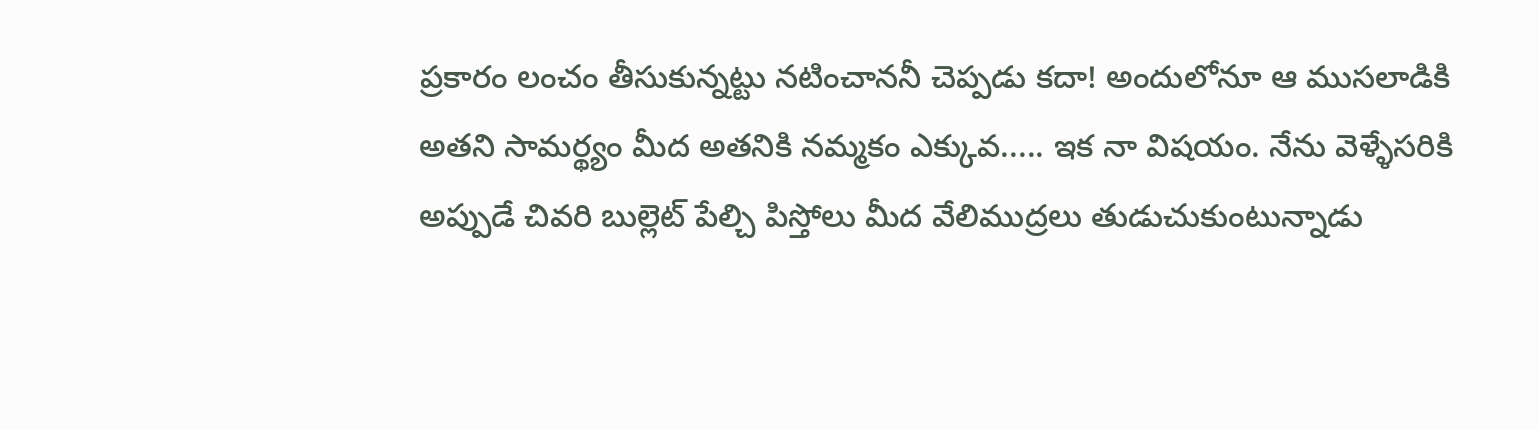ప్రకారం లంచం తీసుకున్నట్టు నటించాననీ చెప్పడు కదా! అందులోనూ ఆ ముసలాడికి అతని సామర్థ్యం మీద అతనికి నమ్మకం ఎక్కువ..... ఇక నా విషయం. నేను వెళ్ళేసరికి అప్పుడే చివరి బుల్లెట్ పేల్చి పిస్తోలు మీద వేలిముద్రలు తుడుచుకుంటున్నాడు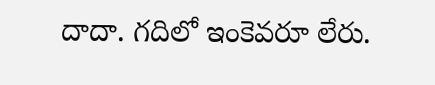దాదా. గదిలో ఇంకెవరూ లేరు.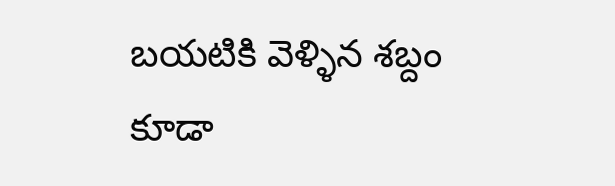బయటికి వెళ్ళిన శబ్దం కూడా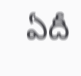ఏదీ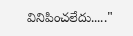వినిపించలేదు....."